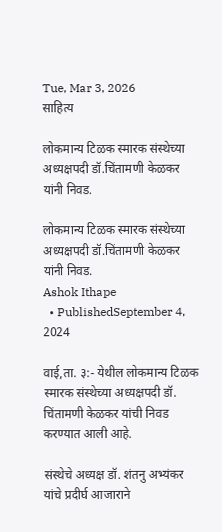Tue, Mar 3, 2026
साहित्य

लोकमान्य टिळक स्मारक संस्थेच्या अध्यक्षपदी डॉ.चिंतामणी केळकर यांनी निवड.

लोकमान्य टिळक स्मारक संस्थेच्या अध्यक्षपदी डॉ.चिंतामणी केळकर यांनी निवड.
Ashok Ithape
  • PublishedSeptember 4, 2024

वाई,ता. ३:- येथील लोकमान्य टिळक स्मारक संस्थेच्या अध्यक्षपदी डॉ. चिंतामणी केळकर यांची निवड करण्यात आली आहे.

संस्थेचे अध्यक्ष डॉ. शंतनु अभ्यंकर यांचे प्रदीर्घ आजाराने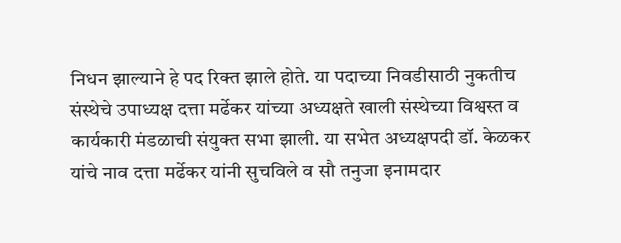निधन झाल्याने हे पद रिक्त झाले होते. या पदाच्या निवडीसाठी नुकतीच संस्थेचे उपाध्यक्ष दत्ता मर्ढेकर यांच्या अध्यक्षते खाली संस्थेच्या विश्वस्त व कार्यकारी मंडळाची संयुक्त सभा झाली. या सभेत अध्यक्षपदी डॉ. केळकर यांचे नाव दत्ता मर्ढेकर यांनी सुचविले व सौ तनुजा इनामदार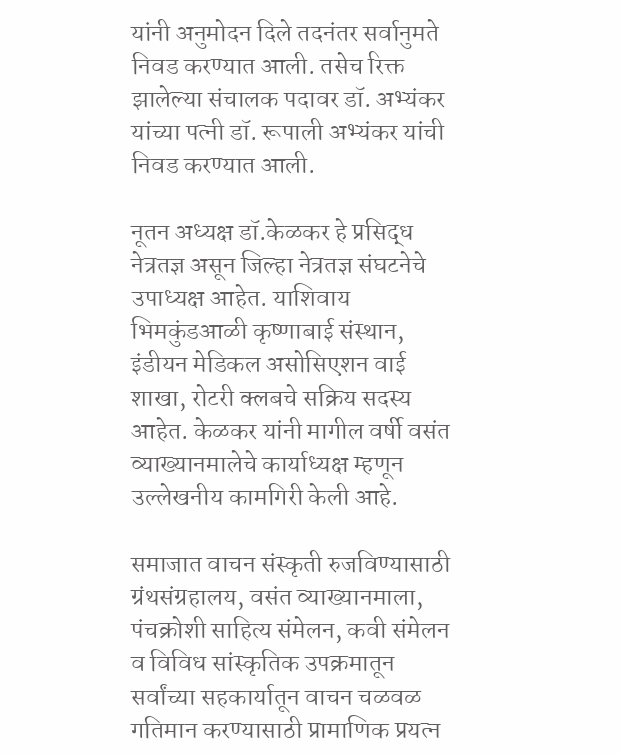यांनी अनुमोदन दिले तदनंतर सर्वानुमते निवड करण्यात आली. तसेच रिक्त झालेल्या संचालक पदावर डॉ. अभ्यंकर यांच्या पत्नी डॉ. रूपाली अभ्यंकर यांची निवड करण्यात आली.

नूतन अध्यक्ष डॉ.केळकर हे प्रसिद्ध नेत्रतज्ञ असून जिल्हा नेत्रतज्ञ संघटनेचे उपाध्यक्ष आहेत. याशिवाय भिमकुंडआळी कृष्णाबाई संस्थान, इंडीयन मेडिकल असोसिएशन वाई शाखा, रोटरी क्लबचे सक्रिय सदस्य आहेत. केळकर यांनी मागील वर्षी वसंत व्याख्यानमालेचे कार्याध्यक्ष म्हणून उल्लेखनीय कामगिरी केली आहे.

समाजात वाचन संस्कृती रुजविण्यासाठी ग्रंथसंग्रहालय, वसंत व्याख्यानमाला, पंचक्रोशी साहित्य संमेलन, कवी संमेलन व विविध सांस्कृतिक उपक्रमातून सर्वांच्या सहकार्यातून वाचन चळवळ गतिमान करण्यासाठी प्रामाणिक प्रयत्न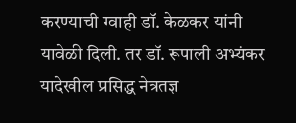करण्याची ग्वाही डॉ. केळकर यांनी यावेळी दिली. तर डॉ. रूपाली अभ्यंकर यादेखील प्रसिद्ध नेत्रतज्ञ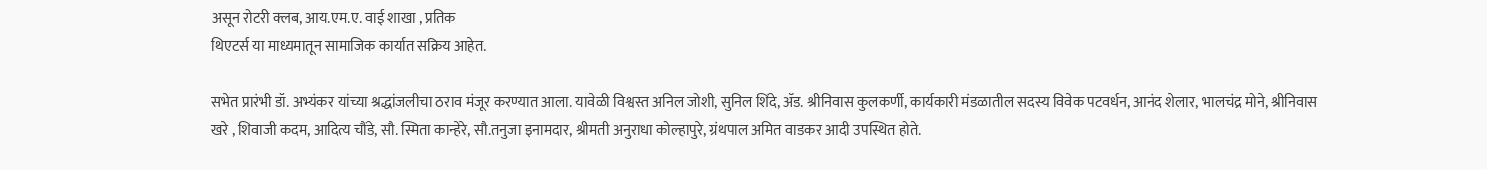असून रोटरी क्लब, आय.एम.ए. वाई शाखा , प्रतिक
थिएटर्स या माध्यमातून सामाजिक कार्यात सक्रिय आहेत.

सभेत प्रारंभी डॉ. अभ्यंकर यांच्या श्रद्धांजलीचा ठराव मंजूर करण्यात आला. यावेळी विश्वस्त अनिल जोशी, सुनिल शिंदे, ॲड. श्रीनिवास कुलकर्णी, कार्यकारी मंडळातील सदस्य विवेक पटवर्धन, आनंद शेलार, भालचंद्र मोने, श्रीनिवास खरे , शिवाजी कदम, आदित्य चौंडे, सौ. स्मिता कान्हेरे, सौ.तनुजा इनामदार, श्रीमती अनुराधा कोल्हापुरे, ग्रंथपाल अमित वाडकर आदी उपस्थित होते.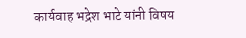कार्यवाह भद्रेश भाटे यांनी विषय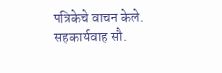पत्रिकेचे वाचन केले. सहकार्यवाह सौ.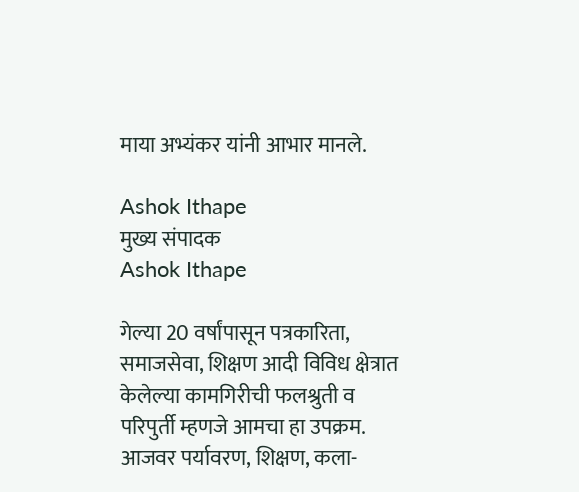माया अभ्यंकर यांनी आभार मानले.

Ashok Ithape
मुख्य संपादक
Ashok Ithape

गेल्या 20 वर्षांपासून पत्रकारिता, समाजसेवा, शिक्षण आदी विविध क्षेत्रात केलेल्या कामगिरीची फलश्रुती व परिपुर्ती म्हणजे आमचा हा उपक्रम. आजवर पर्यावरण, शिक्षण, कला-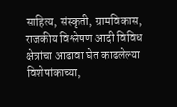साहित्य, संस्कृती, ग्रामविकास, राजकीय विश्लेषण आदी विविध क्षेत्रांचा आढावा घेत काढलेल्या विशेषांकाच्या,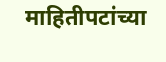माहितीपटांच्या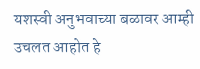यशस्वी अनुभवाच्या बळावर आम्ही उचलत आहोत हे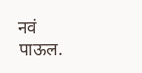नवं पाऊल.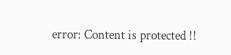error: Content is protected !!